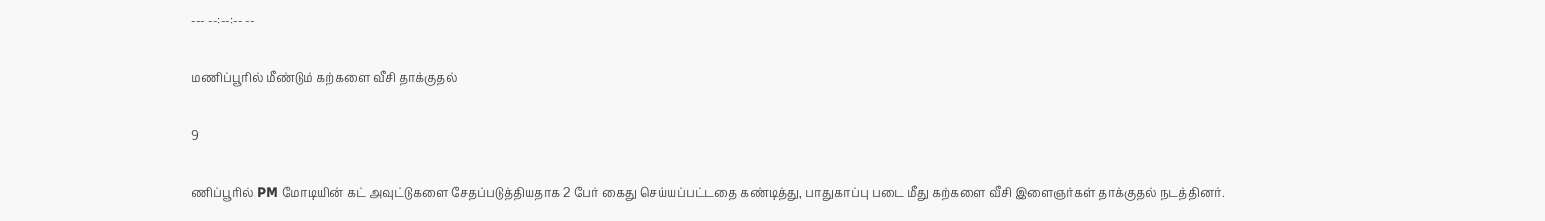--- --:--:-- --

மணிப்பூரில் மீண்டும் கற்களை வீசி தாக்குதல்

9

ணிப்பூரில் PM மோடியின் கட் அவுட்டுகளை சேதப்படுத்தியதாக 2 பேர் கைது செய்யப்பட்டதை கண்டித்து, பாதுகாப்பு படை மீது கற்களை வீசி இளைஞர்கள் தாக்குதல் நடத்தினர்.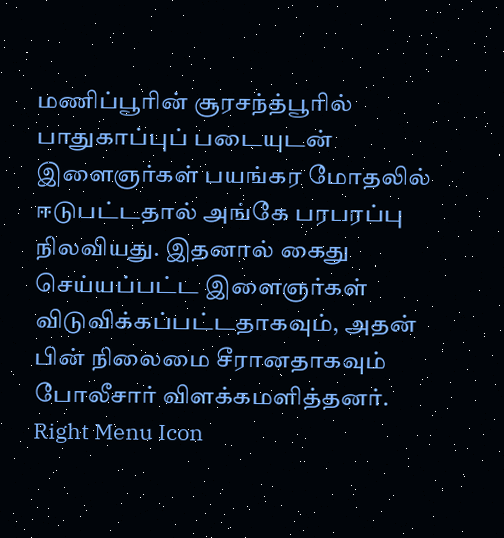மணிப்பூரின் சூரசந்த்பூரில் பாதுகாப்புப் படையுடன் இளைஞர்கள் பயங்கர மோதலில் ஈடுபட்டதால் அங்கே பரபரப்பு நிலவியது. இதனால் கைது செய்யப்பட்ட இளைஞர்கள் விடுவிக்கப்பட்டதாகவும், அதன் பின் நிலைமை சீரானதாகவும் போலீசார் விளக்கமளித்தனர்.
Right Menu Icon